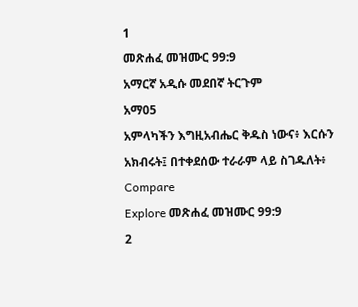1
መጽሐፈ መዝሙር 99:9
አማርኛ አዲሱ መደበኛ ትርጉም
አማ05
አምላካችን እግዚአብሔር ቅዱስ ነውና፥ እርሱን አክብሩት፤ በተቀደሰው ተራራም ላይ ስገዱለት፥
Compare
Explore መጽሐፈ መዝሙር 99:9
2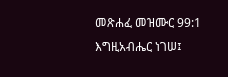መጽሐፈ መዝሙር 99:1
እግዚአብሔር ነገሠ፤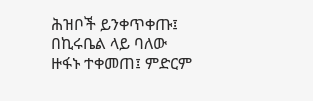ሕዝቦች ይንቀጥቀጡ፤ በኪሩቤል ላይ ባለው ዙፋኑ ተቀመጠ፤ ምድርም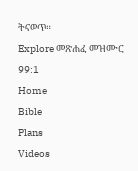ትናወጥ።
Explore መጽሐፈ መዝሙር 99:1
Home
Bible
Plans
Videos